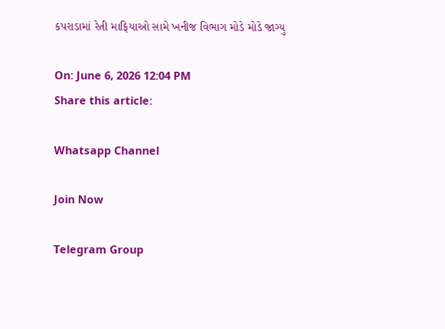કપરાડામાં રેતી માફિયાઓ સામે ખનીજ વિભાગ મોડે મોડે જાગ્યુ

On: June 6, 2026 12:04 PM
Share this article:

Whatsapp Channel

Join Now

Telegram Group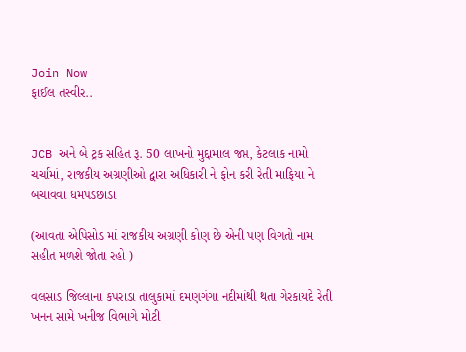Join Now
ફાઈલ તસ્વીર..


JCB અને બે ટ્રક સહિત રૂ. 50 લાખનો મુદ્દામાલ જપ્ત, કેટલાક નામો ચર્ચામાં, રાજકીય અગ્રણીઓ દ્વારા અધિકારી ને ફોન કરી રેતી માફિયા ને બચાવવા ધમપડછાડા

(આવતા એપિસોડ માં રાજકીય અગ્રણી કોણ છે એની પણ વિગતો નામ સહીત મળશે જોતા રહો )

વલસાડ જિલ્લાના કપરાડા તાલુકામાં દમણગંગા નદીમાંથી થતા ગેરકાયદે રેતી ખનન સામે ખનીજ વિભાગે મોટી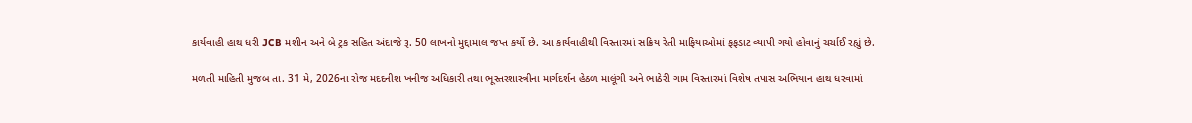કાર્યવાહી હાથ ધરી JCB મશીન અને બે ટ્રક સહિત અંદાજે રૂ. 50 લાખનો મુદ્દામાલ જપ્ત કર્યો છે. આ કાર્યવાહીથી વિસ્તારમાં સક્રિય રેતી માફિયાઓમાં ફફડાટ વ્યાપી ગયો હોવાનું ચર્ચાઈ રહ્યું છે.

મળતી માહિતી મુજબ તા. 31 મે, 2026ના રોજ મદદનીશ ખનીજ અધિકારી તથા ભૂસ્તરશાસ્ત્રીના માર્ગદર્શન હેઠળ માલૂંગી અને ભાઠેરી ગામ વિસ્તારમાં વિશેષ તપાસ અભિયાન હાથ ધરવામાં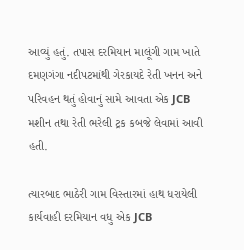આવ્યું હતું. તપાસ દરમિયાન માલૂંગી ગામ ખાતે દમણગંગા નદીપટમાંથી ગેરકાયદે રેતી ખનન અને પરિવહન થતું હોવાનું સામે આવતા એક JCB મશીન તથા રેતી ભરેલી ટ્રક કબજે લેવામાં આવી હતી.

ત્યારબાદ ભાઠેરી ગામ વિસ્તારમાં હાથ ધરાયેલી કાર્યવાહી દરમિયાન વધુ એક JCB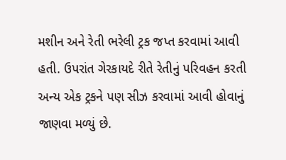મશીન અને રેતી ભરેલી ટ્રક જપ્ત કરવામાં આવી હતી. ઉપરાંત ગેરકાયદે રીતે રેતીનું પરિવહન કરતી અન્ય એક ટ્રકને પણ સીઝ કરવામાં આવી હોવાનું જાણવા મળ્યું છે.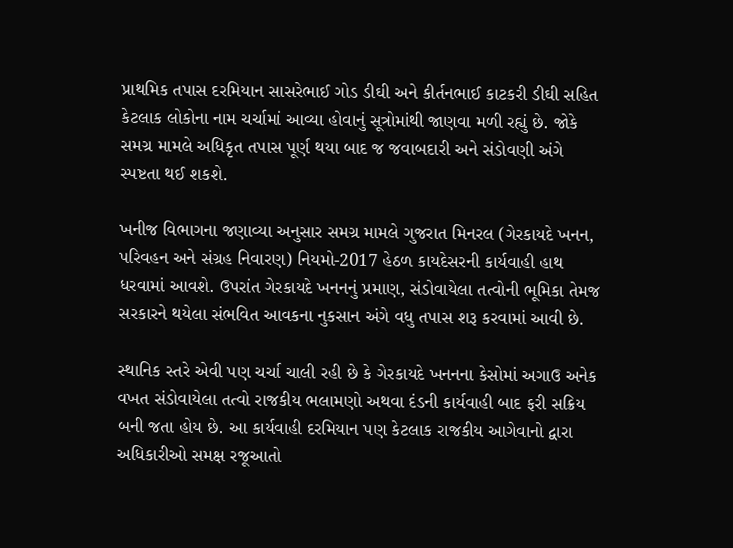પ્રાથમિક તપાસ દરમિયાન સાસરેભાઈ ગોડ ડીઘી અને કીર્તનભાઈ કાટકરી ડીઘી સહિત કેટલાક લોકોના નામ ચર્ચામાં આવ્યા હોવાનું સૂત્રોમાંથી જાણવા મળી રહ્યું છે. જોકે સમગ્ર મામલે અધિકૃત તપાસ પૂર્ણ થયા બાદ જ જવાબદારી અને સંડોવણી અંગે સ્પષ્ટતા થઈ શકશે.

ખનીજ વિભાગના જણાવ્યા અનુસાર સમગ્ર મામલે ગુજરાત મિનરલ (ગેરકાયદે ખનન, પરિવહન અને સંગ્રહ નિવારણ) નિયમો-2017 હેઠળ કાયદેસરની કાર્યવાહી હાથ ધરવામાં આવશે. ઉપરાંત ગેરકાયદે ખનનનું પ્રમાણ, સંડોવાયેલા તત્વોની ભૂમિકા તેમજ સરકારને થયેલા સંભવિત આવકના નુકસાન અંગે વધુ તપાસ શરૂ કરવામાં આવી છે.

સ્થાનિક સ્તરે એવી પણ ચર્ચા ચાલી રહી છે કે ગેરકાયદે ખનનના કેસોમાં અગાઉ અનેક વખત સંડોવાયેલા તત્વો રાજકીય ભલામણો અથવા દંડની કાર્યવાહી બાદ ફરી સક્રિય બની જતા હોય છે. આ કાર્યવાહી દરમિયાન પણ કેટલાક રાજકીય આગેવાનો દ્વારા અધિકારીઓ સમક્ષ રજૂઆતો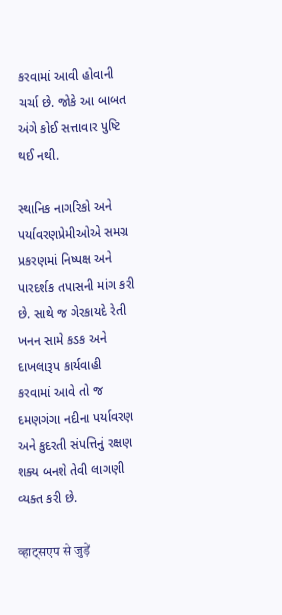કરવામાં આવી હોવાની ચર્ચા છે. જોકે આ બાબત અંગે કોઈ સત્તાવાર પુષ્ટિ થઈ નથી.

સ્થાનિક નાગરિકો અને પર્યાવરણપ્રેમીઓએ સમગ્ર પ્રકરણમાં નિષ્પક્ષ અને પારદર્શક તપાસની માંગ કરી છે. સાથે જ ગેરકાયદે રેતી ખનન સામે કડક અને દાખલારૂપ કાર્યવાહી કરવામાં આવે તો જ દમણગંગા નદીના પર્યાવરણ અને કુદરતી સંપત્તિનું રક્ષણ શક્ય બનશે તેવી લાગણી વ્યક્ત કરી છે.

व्हाट्सएप से जुड़ें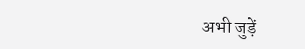अभी जुड़ें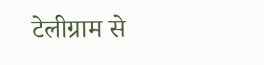टेलीग्राम से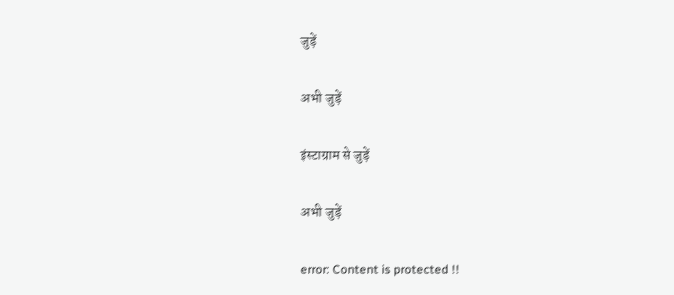जुड़ें

अभी जुड़ें

इंस्टाग्राम से जुड़ें

अभी जुड़ें

error: Content is protected !!